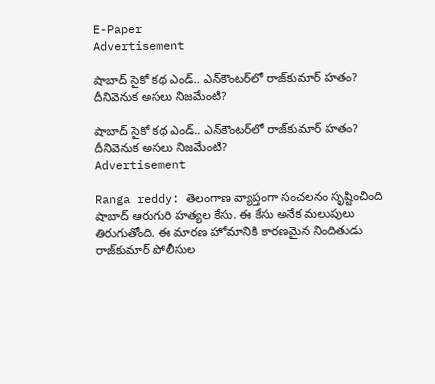E-Paper
Advertisement

షాబాద్ సైకో కథ ఎండ్.. ఎన్‌కౌంటర్‌లో రాజ్‌కుమార్ హతం? దీనివెనుక అసలు నిజమేంటి?

షాబాద్ సైకో కథ ఎండ్.. ఎన్‌కౌంటర్‌లో రాజ్‌కుమార్ హతం? దీనివెనుక అసలు నిజమేంటి?
Advertisement

Ranga reddy: తెలంగాణ వ్యాప్తంగా సంచలనం సృష్టించింది షాబాద్ ఆరుగురి హత్యల కేసు. ఈ కేసు అనేక మలుపులు తిరుగుతోంది. ఈ మారణ హోమానికి కారణమైన నిందితుడు రాజ్‌కుమార్ పోలీసుల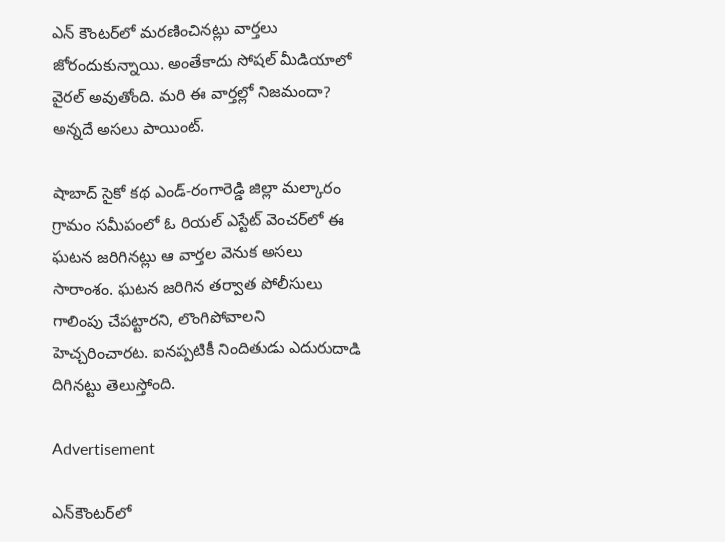ఎన్ కౌంటర్‌లో మరణించినట్లు వార్తలు జోరందుకున్నాయి. అంతేకాదు సోషల్ మీడియాలో వైరల్ అవుతోంది. మరి ఈ వార్తల్లో నిజమందా? అన్నదే అసలు పాయింట్.

షాబాద్ సైకో కథ ఎండ్-రంగారెడ్డి జిల్లా మల్కారం గ్రామం సమీపంలో ఓ రియల్ ఎస్టేట్ వెంచర్‌లో ఈ ఘటన జరిగినట్లు ఆ వార్తల వెనుక అసలు సారాంశం. ఘటన జరిగిన తర్వాత పోలీసులు గాలింపు చేపట్టారని, లొంగిపోవాలని హెచ్చరించారట. ఐనప్పటికీ నిందితుడు ఎదురుదాడి దిగినట్టు తెలుస్తోంది.

Advertisement

ఎన్‌కౌంటర్‌లో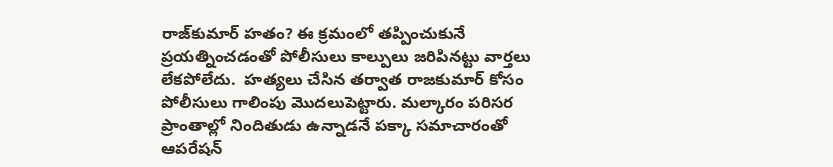రాజ్‌కుమార్ హతం? ఈ క్రమంలో తప్పించుకునే ప్రయత్నించడంతో పోలీసులు కాల్పులు జరిపినట్టు వార్తలు లేకపోలేదు.  హత్యలు చేసిన తర్వాత రాజకుమార్ కోసం పోలీసులు గాలింపు మొదలుపెట్టారు. మల్కారం పరిసర ప్రాంతాల్లో నిందితుడు ఉన్నాడనే పక్కా సమాచారంతో ఆపరేషన్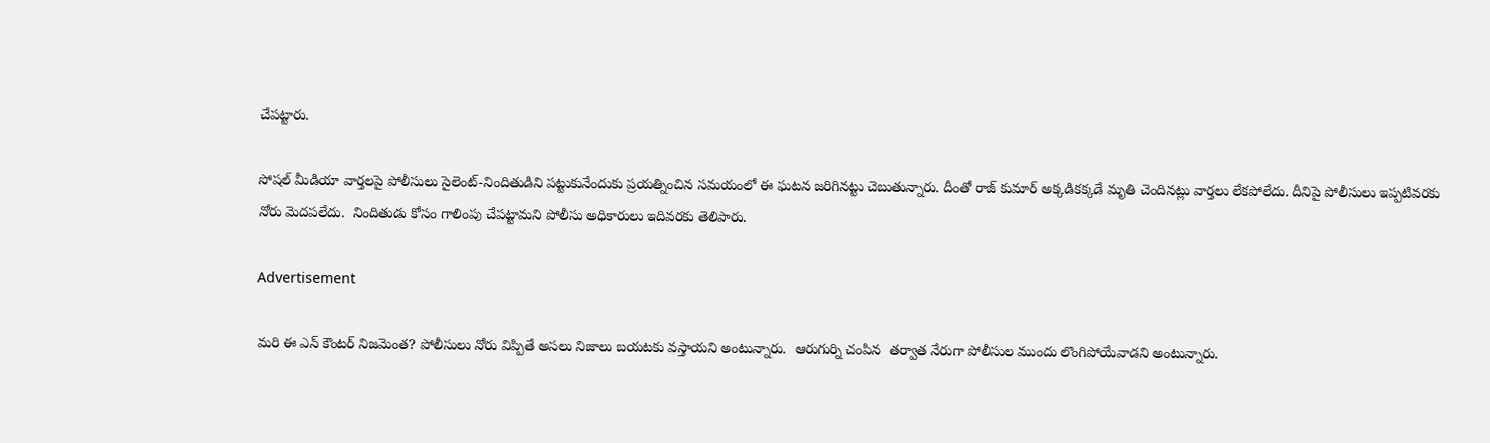చేపట్టారు.

సోషల్ మీడియా వార్తలపై పోలీసులు సైలెంట్-నిందితుడిని పట్టుకునేందుకు ప్రయత్నించిన సమయంలో ఈ ఘటన జరిగినట్టు చెబుతున్నారు. దీంతో రాజ్ కుమార్ అక్కడికక్కడే మృతి చెందినట్లు వార్తలు లేకపోలేదు. దీనిపై పోలీసులు ఇప్పటివరకు నోరు మెదపలేదు.  నిందితుడు కోసం గాలింపు చేపట్టామని పోలీసు అధికారులు ఇదివరకు తెలిపారు.

Advertisement

మరి ఈ ఎన్ కౌంటర్ నిజమెంత? పోలీసులు నోరు విప్పితే అసలు నిజాలు బయటకు వస్తాయని అంటున్నారు.  ఆరుగుర్ని చంపిన  తర్వాత నేరుగా పోలీసుల ముందు లొంగిపోయేవాడని అంటున్నారు.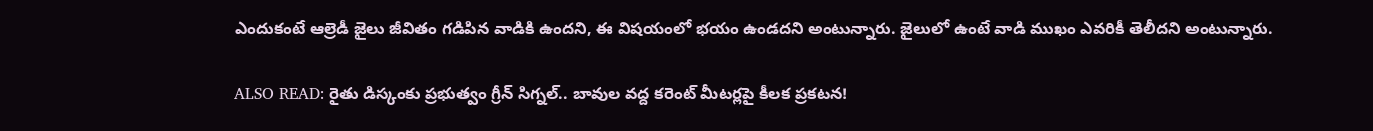ఎందుకంటే ఆల్రెడీ జైలు జీవితం గడిపిన వాడికి ఉందని, ఈ విషయంలో భయం ఉండదని అంటున్నారు. జైలులో ఉంటే వాడి ముఖం ఎవరికీ తెలీదని అంటున్నారు.

ALSO READ: రైతు డిస్కంకు ప్రభుత్వం గ్రీన్ సిగ్నల్.. బావుల వద్ద కరెంట్ మీటర్లపై కీలక ప్రకటన!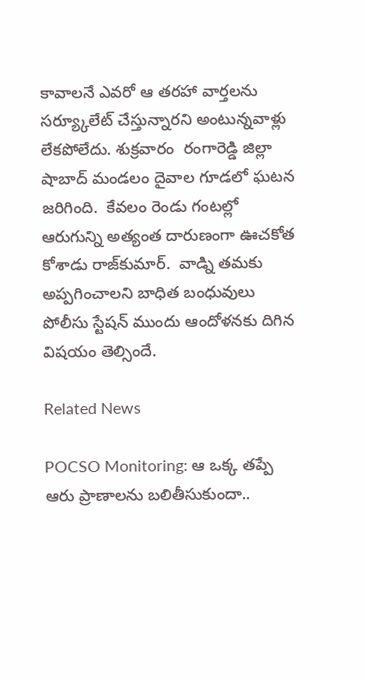కావాలనే ఎవరో ఆ తరహా వార్తలను సర్య్కూలేట్ చేస్తున్నారని అంటున్నవాళ్లు లేకపోలేదు. శుక్రవారం  రంగారెడ్డి జిల్లా షాబాద్ మండలం దైవాల గూడలో ఘటన జరిగింది.  కేవలం రెండు గంటల్లో ఆరుగున్ని అత్యంత దారుణంగా ఊచకోత కోశాడు రాజ్‌కుమార్.  వాడ్ని తమకు అప్పగించాలని బాధిత బంధువులు పోలీసు స్టేషన్ ముందు ఆందోళనకు దిగిన విషయం తెల్సిందే.

Related News

POCSO Monitoring: ఆ ఒక్క తప్పే ఆరు ప్రాణాలను బలితీసుకుందా..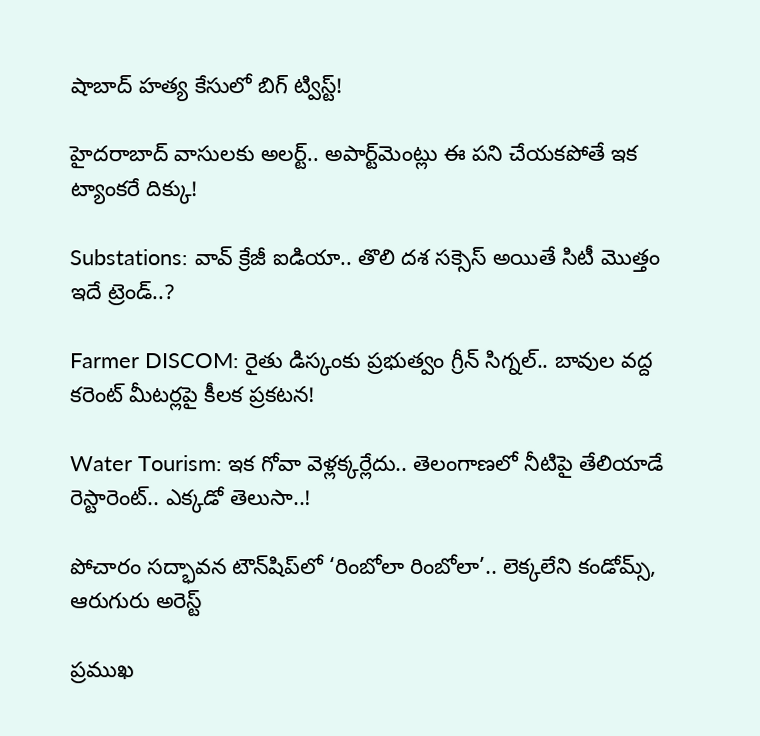షాబాద్ హత్య కేసులో బిగ్ ట్విస్ట్!

హైదరాబాద్ వాసులకు అలర్ట్.. అపార్ట్‌మెంట్లు ఈ పని చేయకపోతే ఇక ట్యాంకరే దిక్కు!

Substations: వావ్ క్రేజీ ఐడియా.. తొలి దశ సక్సెస్ అయితే సిటీ మొత్తం ఇదే ట్రెండ్..?

Farmer DISCOM: రైతు డిస్కంకు ప్రభుత్వం గ్రీన్ సిగ్నల్.. బావుల వద్ద కరెంట్ మీటర్లపై కీలక ప్రకటన!

Water Tourism: ఇక గోవా వెళ్లక్కర్లేదు.. తెలంగాణలో నీటిపై తేలియాడే రెస్టారెంట్.. ఎక్కడో తెలుసా..!

పోచారం సద్భావన టౌన్‌షిప్‌లో ‘రింబోలా రింబోలా’.. లెక్కలేని కండోమ్స్, ఆరుగురు అరెస్ట్

ప్రముఖ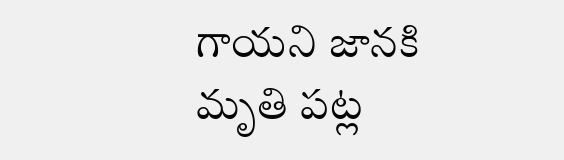గాయని జానకి మృతి పట్ల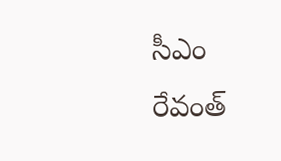సీఎం రేవంత్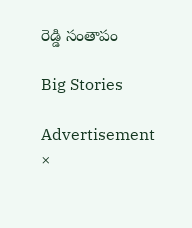రెడ్డి సంతాపం

Big Stories

Advertisement
×